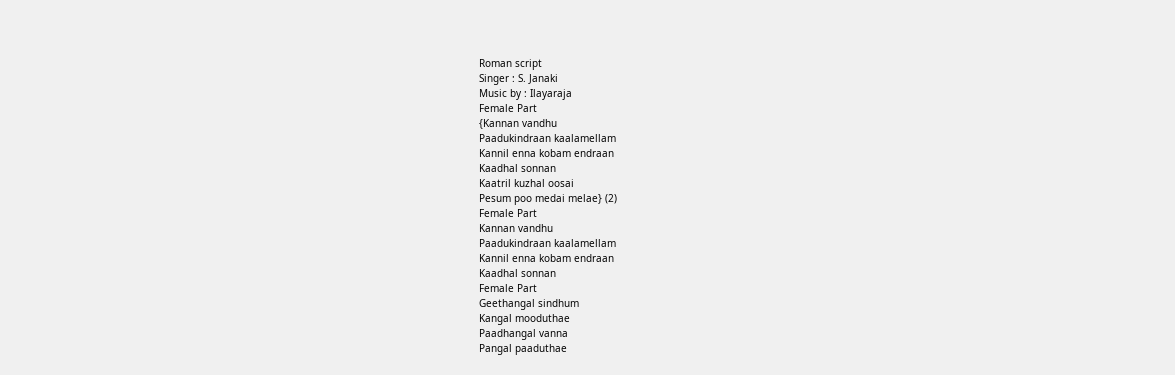Roman script
Singer : S. Janaki
Music by : Ilayaraja
Female Part
{Kannan vandhu
Paadukindraan kaalamellam
Kannil enna kobam endraan
Kaadhal sonnan
Kaatril kuzhal oosai
Pesum poo medai melae} (2)
Female Part
Kannan vandhu
Paadukindraan kaalamellam
Kannil enna kobam endraan
Kaadhal sonnan
Female Part
Geethangal sindhum
Kangal mooduthae
Paadhangal vanna
Pangal paaduthae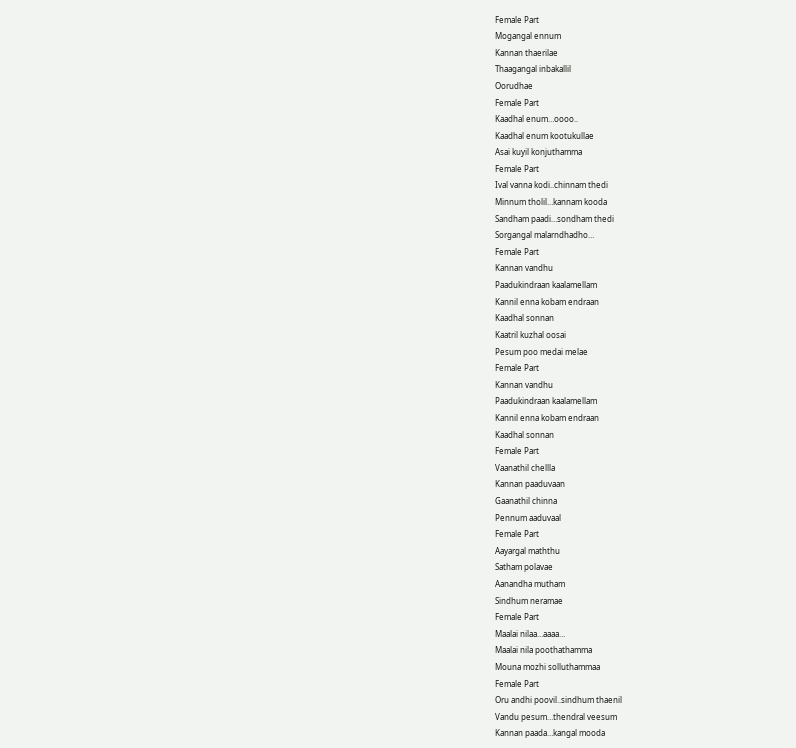Female Part
Mogangal ennum
Kannan thaerilae
Thaagangal inbakallil
Oorudhae
Female Part
Kaadhal enum…oooo..
Kaadhal enum kootukullae
Asai kuyil konjuthamma
Female Part
Ival vanna kodi..chinnam thedi
Minnum tholil…kannam kooda
Sandham paadi…sondham thedi
Sorgangal malarndhadho…
Female Part
Kannan vandhu
Paadukindraan kaalamellam
Kannil enna kobam endraan
Kaadhal sonnan
Kaatril kuzhal oosai
Pesum poo medai melae
Female Part
Kannan vandhu
Paadukindraan kaalamellam
Kannil enna kobam endraan
Kaadhal sonnan
Female Part
Vaanathil chellla
Kannan paaduvaan
Gaanathil chinna
Pennum aaduvaal
Female Part
Aayargal maththu
Satham polavae
Aanandha mutham
Sindhum neramae
Female Part
Maalai nilaa…aaaa…
Maalai nila poothathamma
Mouna mozhi solluthammaa
Female Part
Oru andhi poovil..sindhum thaenil
Vandu pesum…thendral veesum
Kannan paada…kangal mooda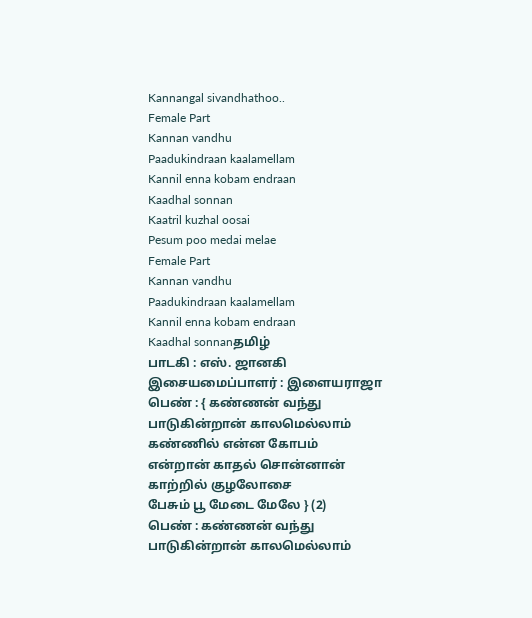Kannangal sivandhathoo..
Female Part
Kannan vandhu
Paadukindraan kaalamellam
Kannil enna kobam endraan
Kaadhal sonnan
Kaatril kuzhal oosai
Pesum poo medai melae
Female Part
Kannan vandhu
Paadukindraan kaalamellam
Kannil enna kobam endraan
Kaadhal sonnanதமிழ்
பாடகி : எஸ். ஜானகி
இசையமைப்பாளர் : இளையராஜா
பெண் : { கண்ணன் வந்து
பாடுகின்றான் காலமெல்லாம்
கண்ணில் என்ன கோபம்
என்றான் காதல் சொன்னான்
காற்றில் குழலோசை
பேசும் பூ மேடை மேலே } (2)
பெண் : கண்ணன் வந்து
பாடுகின்றான் காலமெல்லாம்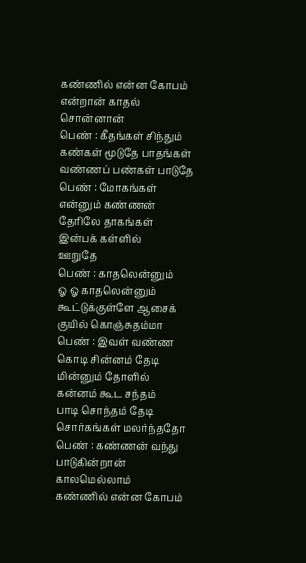கண்ணில் என்ன கோபம்
என்றான் காதல் சொன்னான்
பெண் : கீதங்கள் சிந்தும்
கண்கள் மூடுதே பாதங்கள்
வண்ணப் பண்கள் பாடுதே
பெண் : மோகங்கள்
என்னும் கண்ணன்
தேரிலே தாகங்கள்
இன்பக் கள்ளில்
ஊறுதே
பெண் : காதலென்னும்
ஓ ஓ காதலென்னும்
கூட்டுக்குள்ளே ஆசைக்
குயில் கொஞ்சுதம்மா
பெண் : இவள் வண்ண
கொடி சின்னம் தேடி
மின்னும் தோளில்
கன்னம் கூட சந்தம்
பாடி சொந்தம் தேடி
சொர்கங்கள் மலர்ந்ததோ
பெண் : கண்ணன் வந்து
பாடுகின்றான் காலமெல்லாம்
கண்ணில் என்ன கோபம்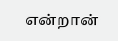என்றான்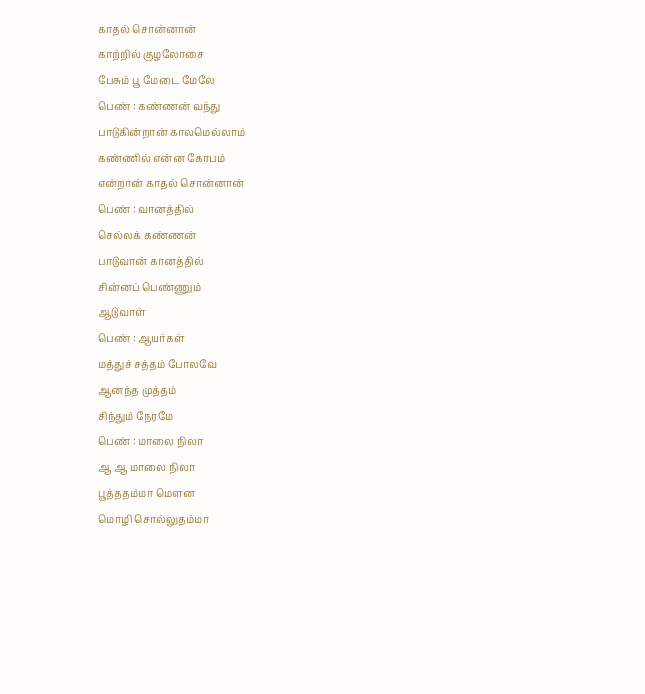காதல் சொன்னான்
காற்றில் குழலோசை
பேசும் பூ மேடை மேலே
பெண் : கண்ணன் வந்து
பாடுகின்றான் காலமெல்லாம்
கண்ணில் என்ன கோபம்
என்றான் காதல் சொன்னான்
பெண் : வானத்தில்
செல்லக் கண்ணன்
பாடுவான் கானத்தில்
சின்னப் பெண்ணும்
ஆடுவாள்
பெண் : ஆயர்கள்
மத்துச் சத்தம் போலவே
ஆனந்த முத்தம்
சிந்தும் நேரமே
பெண் : மாலை நிலா
ஆ ஆ மாலை நிலா
பூத்ததம்மா மௌன
மொழி சொல்லுதம்மா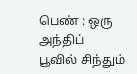பெண் : ஒரு அந்திப்
பூவில் சிந்தும்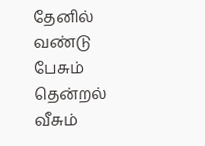தேனில்
வண்டு பேசும் தென்றல்
வீசும்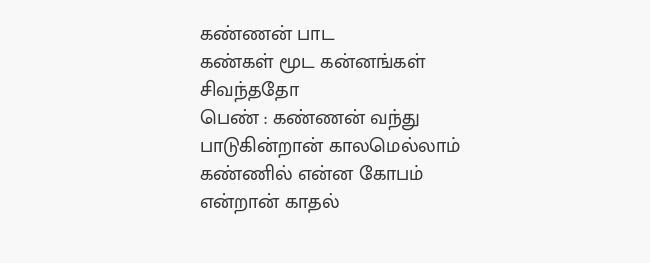கண்ணன் பாட
கண்கள் மூட கன்னங்கள்
சிவந்ததோ
பெண் : கண்ணன் வந்து
பாடுகின்றான் காலமெல்லாம்
கண்ணில் என்ன கோபம்
என்றான் காதல்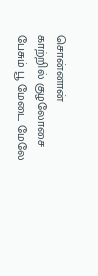சொன்னான்
காற்றில் குழலோசை
பேசும் பூ மேடை மேலே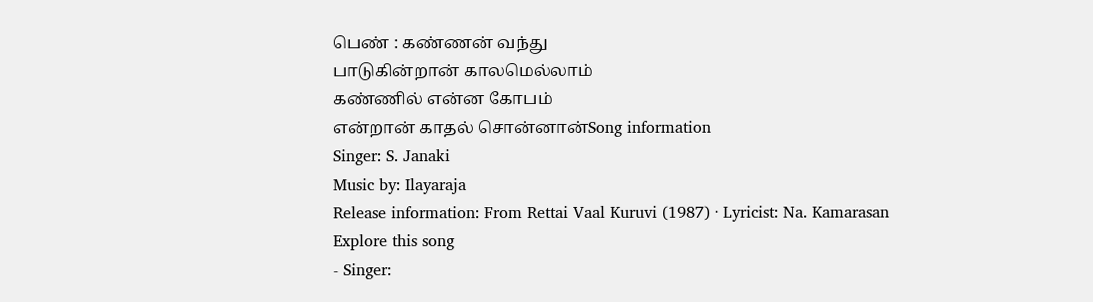பெண் : கண்ணன் வந்து
பாடுகின்றான் காலமெல்லாம்
கண்ணில் என்ன கோபம்
என்றான் காதல் சொன்னான்Song information
Singer: S. Janaki
Music by: Ilayaraja
Release information: From Rettai Vaal Kuruvi (1987) · Lyricist: Na. Kamarasan
Explore this song
- Singer: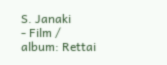S. Janaki
- Film / album: Rettai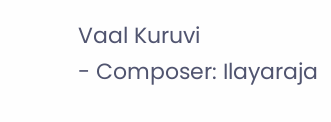Vaal Kuruvi
- Composer: Ilayaraja